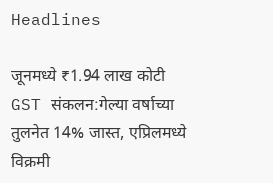Headlines

जूनमध्ये ₹1.94 लाख कोटी GST संकलन:गेल्या वर्षाच्या तुलनेत 14% जास्त, एप्रिलमध्ये विक्रमी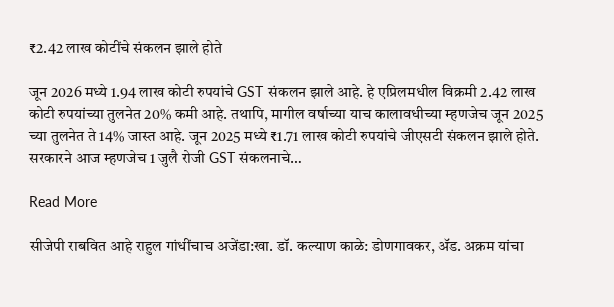₹2.42 लाख कोटींचे संकलन झाले होते

जून 2026 मध्ये 1.94 लाख कोटी रुपयांचे GST संकलन झाले आहे. हे एप्रिलमधील विक्रमी 2.42 लाख कोटी रुपयांच्या तुलनेत 20% कमी आहे. तथापि, मागील वर्षाच्या याच कालावधीच्या म्हणजेच जून 2025 च्या तुलनेत ते 14% जास्त आहे. जून 2025 मध्ये ₹1.71 लाख कोटी रुपयांचे जीएसटी संकलन झाले होते. सरकारने आज म्हणजेच 1 जुलै रोजी GST संकलनाचे…

Read More

सीजेपी राबवित आहे राहुल गांधींचाच अजेंडा:खा. डॉ. कल्याण काळे: डोणगावकर, ॲड. अक्रम यांचा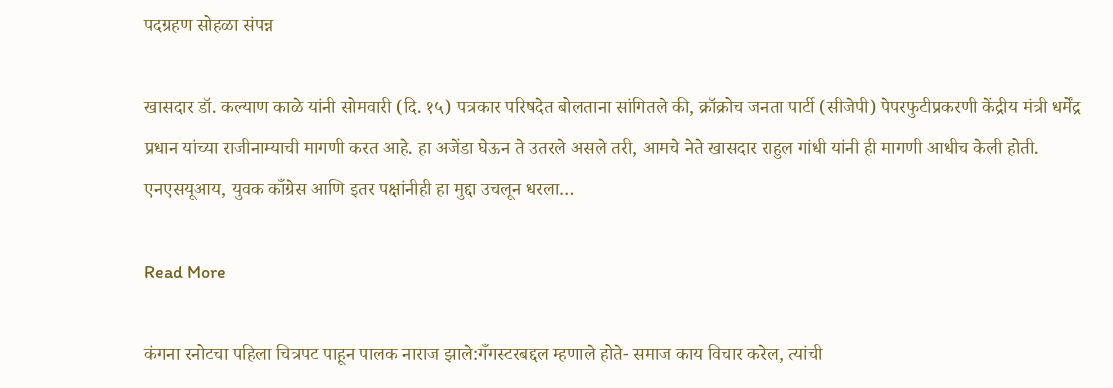पदग्रहण सोहळा संपन्न

खासदार डॉ. कल्याण काळे यांनी सोमवारी (दि. १५) पत्रकार परिषदेत बोलताना सांगितले की, क्रॉक्रोच जनता पार्टी (सीजेपी) पेपरफुटीप्रकरणी केंद्रीय मंत्री धर्मेंद्र प्रधान यांच्या राजीनाम्याची मागणी करत आहे. हा अजेंडा घेऊन ते उतरले असले तरी, आमचे नेते खासदार राहुल गांधी यांनी ही मागणी आधीच केली होती. एनएसयूआय, युवक काँग्रेस आणि इतर पक्षांनीही हा मुद्दा उचलून धरला…

Read More

कंगना रनोटचा पहिला चित्रपट पाहून पालक नाराज झाले:गँगस्टरबद्दल म्हणाले होते- समाज काय विचार करेल, त्यांची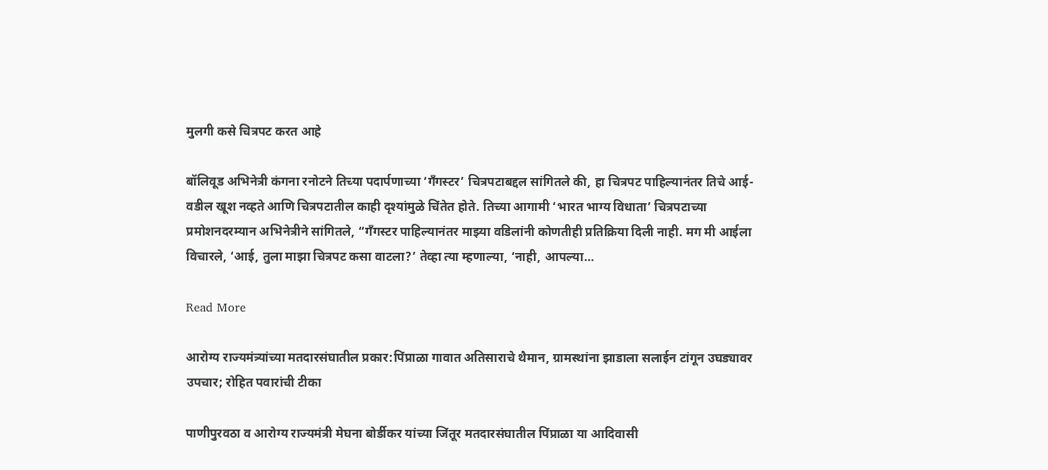मुलगी कसे चित्रपट करत आहे

बॉलिवूड अभिनेत्री कंगना रनोटने तिच्या पदार्पणाच्या ‘गँगस्टर’ चित्रपटाबद्दल सांगितले की, हा चित्रपट पाहिल्यानंतर तिचे आई-वडील खूश नव्हते आणि चित्रपटातील काही दृश्यांमुळे चिंतेत होते. तिच्या आगामी ‘भारत भाग्य विधाता’ चित्रपटाच्या प्रमोशनदरम्यान अभिनेत्रीने सांगितले, “गँगस्टर पाहिल्यानंतर माझ्या वडिलांनी कोणतीही प्रतिक्रिया दिली नाही. मग मी आईला विचारले, ‘आई, तुला माझा चित्रपट कसा वाटला?’ तेव्हा त्या म्हणाल्या, ‘नाही, आपल्या…

Read More

आरोग्य राज्यमंत्र्यांच्या मतदारसंघातील प्रकार:पिंप्राळा गावात अतिसाराचे थैमान, ग्रामस्थांना झाडाला सलाईन टांगून उघड्यावर उपचार; रोहित पवारांची टीका

पाणीपुरवठा व आरोग्य राज्यमंत्री मेघना बोर्डीकर यांच्या जिंतूर मतदारसंघातील पिंप्राळा या आदिवासी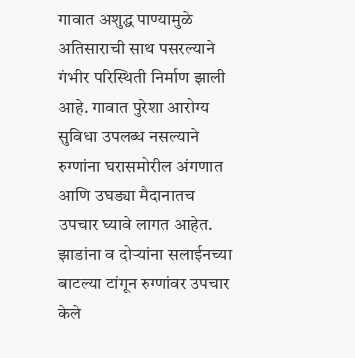गावात अशुद्ध पाण्यामुळे अतिसाराची साथ पसरल्याने गंभीर परिस्थिती निर्माण झाली आहे. गावात पुरेशा आरोग्य सुविधा उपलब्ध नसल्याने रुग्णांना घरासमोरील अंगणात आणि उघड्या मैदानातच उपचार घ्यावे लागत आहेत. झाडांना व दोऱ्यांना सलाईनच्या बाटल्या टांगून रुग्णांवर उपचार केले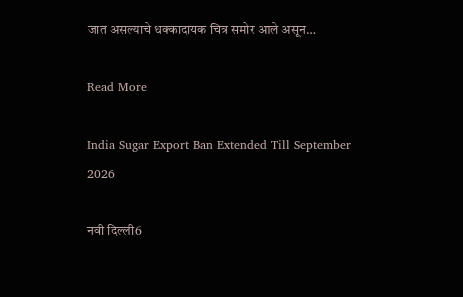जात असल्याचे धक्कादायक चित्र समोर आले असून…

Read More

India Sugar Export Ban Extended Till September 2026

नवी दिल्ली6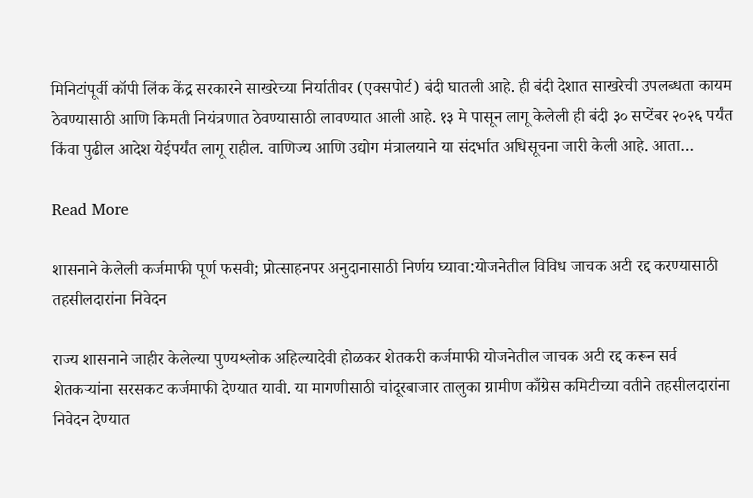मिनिटांपूर्वी कॉपी लिंक केंद्र सरकारने साखरेच्या निर्यातीवर (एक्सपोर्ट) बंदी घातली आहे. ही बंदी देशात साखरेची उपलब्धता कायम ठेवण्यासाठी आणि किमती नियंत्रणात ठेवण्यासाठी लावण्यात आली आहे. १३ मे पासून लागू केलेली ही बंदी ३० सप्टेंबर २०२६ पर्यंत किंवा पुढील आदेश येईपर्यंत लागू राहील. वाणिज्य आणि उद्योग मंत्रालयाने या संदर्भात अधिसूचना जारी केली आहे. आता…

Read More

शासनाने केलेली कर्जमाफी पूर्ण फसवी; प्रोत्साहनपर अनुदानासाठी निर्णय घ्यावा:योजनेतील विविध जाचक अटी रद्द करण्यासाठी तहसीलदारांना निवेदन

राज्य शासनाने जाहीर केलेल्या पुण्यश्लोक अहिल्यादेवी होळकर शेतकरी कर्जमाफी योजनेतील जाचक अटी रद्द करून सर्व शेतकऱ्यांना सरसकट कर्जमाफी देण्यात यावी. या मागणीसाठी चांदूरबाजार तालुका ग्रामीण काँग्रेस कमिटीच्या वतीने तहसीलदारांना निवेदन देण्यात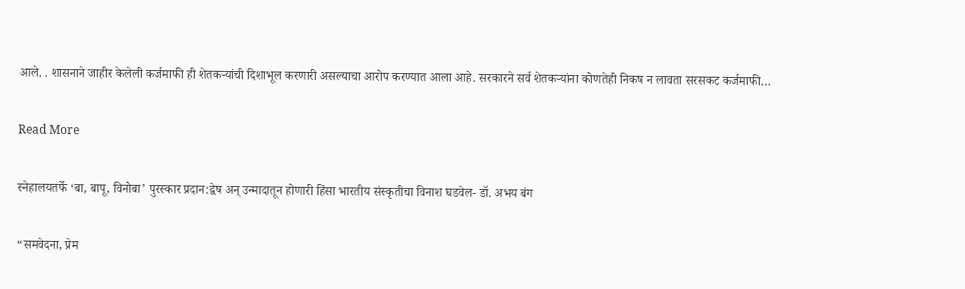आले. . शासनाने जाहीर केलेली कर्जमाफी ही शेतकऱ्यांची दिशाभूल करणारी असल्याचा आरोप करण्यात आला आहे. सरकारने सर्व शेतकऱ्यांना कोणतेही निकष न लावता सरसकट कर्जमाफी…

Read More

स्नेहालयतर्फे ‘बा, बापू, विनोबा’ पुरस्कार प्रदान:द्वेष अन् उन्मादातून होणारी हिंसा भारतीय संस्कृतीचा विनाश घडवेल- डॉ. अभय बंग

“समवेदना, प्रेम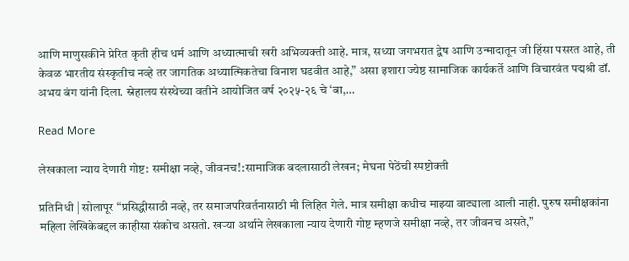आणि माणुसकीने प्रेरित कृती हीच धर्म आणि अध्यात्माची खरी अभिव्यक्ती आहे. मात्र, सध्या जगभरात द्वेष आणि उन्मादातून जी हिंसा पसरत आहे, ती केवळ भारतीय संस्कृतीच नव्हे तर जागतिक अध्यात्मिकतेचा विनाश घडवीत आहे,” असा इशारा ज्येष्ठ सामाजिक कार्यकर्ते आणि विचारवंत पद्मश्री डॉ. अभय बंग यांनी दिला. स्नेहालय संस्थेच्या वतीने आयोजित वर्ष २०२५-२६ चे ‘बा,…

Read More

लेखकाला न्याय देणारी गोष्ट: समीक्षा नव्हे, जीवनच!:सामाजिक बदलासाठी लेखन; मेघना पेठेंची स्पष्टोक्ती

प्रतिनिधी | सोलापूर “प्रसिद्धीसाठी नव्हे, तर समाजपरिवर्तनासाठी मी लिहित गेले. मात्र समीक्षा कधीच माझ्या वाट्याला आली नाही. पुरुष समीक्षकांना महिला लेखिकेबद्दल काहीसा संकोच असतो. खऱ्या अर्थाने लेखकाला न्याय देणारी गोष्ट म्हणजे समीक्षा नव्हे, तर जीवनच असते,”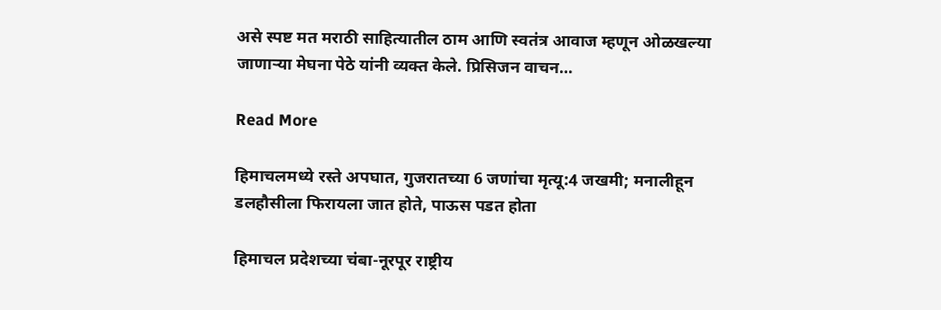असे स्पष्ट मत मराठी साहित्यातील ठाम आणि स्वतंत्र आवाज म्हणून ओळखल्या जाणाऱ्या मेघना पेठे यांनी व्यक्त केले. प्रिसिजन वाचन…

Read More

हिमाचलमध्ये रस्ते अपघात, गुजरातच्या 6 जणांचा मृत्यू:4 जखमी; मनालीहून डलहौसीला फिरायला जात होते, पाऊस पडत होता

हिमाचल प्रदेशच्या चंबा-नूरपूर राष्ट्रीय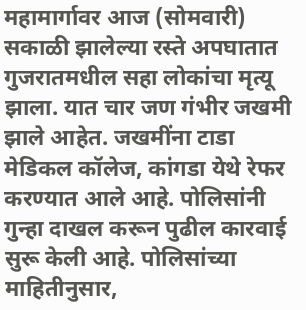महामार्गावर आज (सोमवारी) सकाळी झालेल्या रस्ते अपघातात गुजरातमधील सहा लोकांचा मृत्यू झाला. यात चार जण गंभीर जखमी झाले आहेत. जखमींना टाडा मेडिकल कॉलेज, कांगडा येथे रेफर करण्यात आले आहे. पोलिसांनी गुन्हा दाखल करून पुढील कारवाई सुरू केली आहे. पोलिसांच्या माहितीनुसार,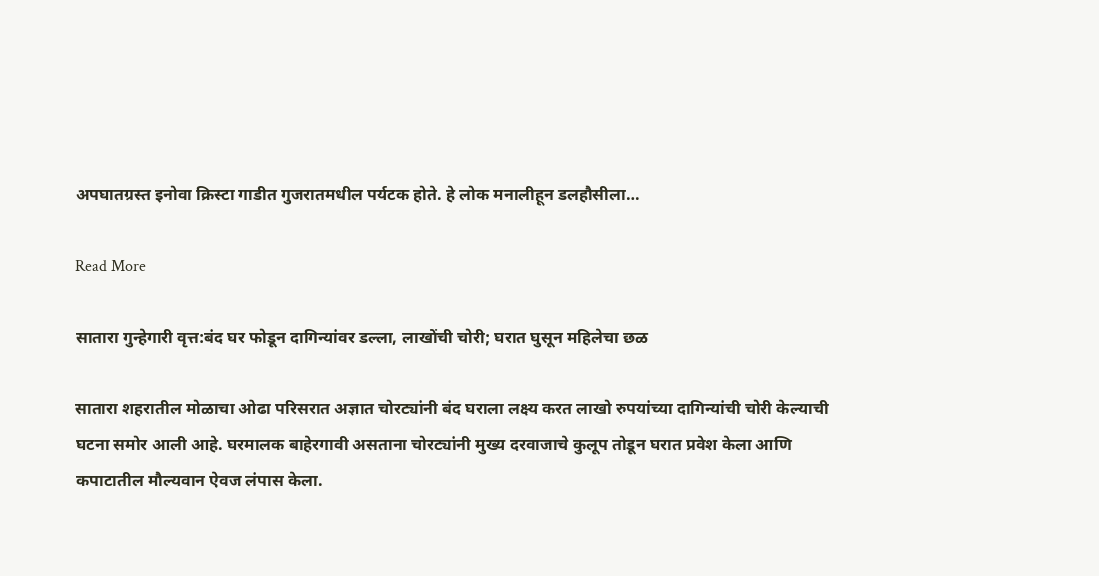अपघातग्रस्त इनोवा क्रिस्टा गाडीत गुजरातमधील पर्यटक होते. हे लोक मनालीहून डलहौसीला…

Read More

सातारा गुन्हेगारी वृत्त:बंद घर फोडून दागिन्यांवर डल्ला, लाखोंची चोरी; घरात घुसून महिलेचा छळ

सातारा शहरातील मोळाचा ओढा परिसरात अज्ञात चोरट्यांनी बंद घराला लक्ष्य करत लाखो रुपयांच्या दागिन्यांची चोरी केल्याची घटना समोर आली आहे. घरमालक बाहेरगावी असताना चोरट्यांनी मुख्य दरवाजाचे कुलूप तोडून घरात प्रवेश केला आणि कपाटातील मौल्यवान ऐवज लंपास केला.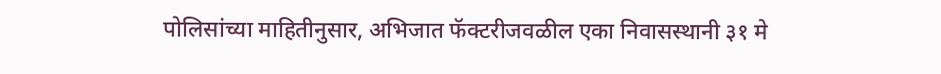पोलिसांच्या माहितीनुसार, अभिजात फॅक्टरीजवळील एका निवासस्थानी ३१ मे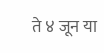ते ४ जून या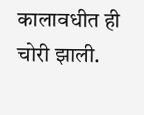कालावधीत ही चोरी झाली.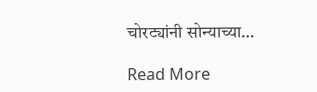चोरट्यांनी सोन्याच्या…

Read More